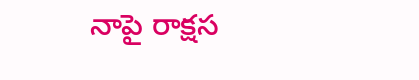నాపై రాక్షస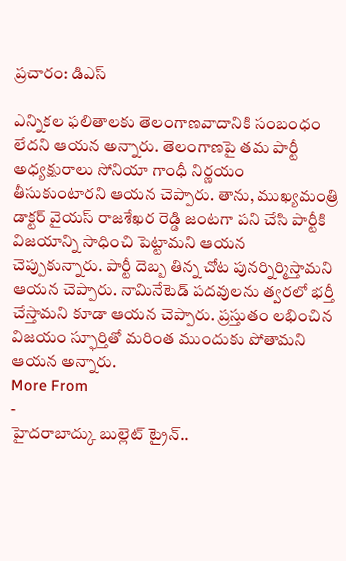ప్రచారం: డిఎస్

ఎన్నికల ఫలితాలకు తెలంగాణవాదానికి సంబంధం లేదని ఆయన అన్నారు. తెలంగాణపై తమ పార్టీ అధ్యక్షురాలు సోనియా గాంధీ నిర్ణయం తీసుకుంటారని ఆయన చెప్పారు. తాను, ముఖ్యమంత్రి డాక్టర్ వైయస్ రాజశేఖర రెడ్డి జంటగా పని చేసి పార్టీకి విజయాన్ని సాధించి పెట్టామని ఆయన చెప్పుకున్నారు. పార్టీ దెబ్బ తిన్న చోట పునర్నిర్మిస్తామని ఆయన చెప్పారు. నామినేటెడ్ పదవులను త్వరలో భర్తీ చేస్తామని కూడా ఆయన చెప్పారు. ప్రస్తుతం లభించిన విజయం స్ఫూర్తితో మరింత ముందుకు పోతామని ఆయన అన్నారు.
More From
-
హైదరాబాద్కు బుల్లెట్ ట్రైన్..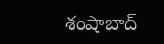శంషాబాద్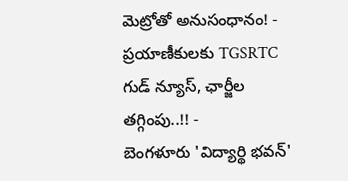మెట్రోతో అనుసంధానం! -
ప్రయాణీకులకు TGSRTC గుడ్ న్యూస్, ఛార్జీల తగ్గింపు..!! -
బెంగళూరు 'విద్యార్థి భవన్'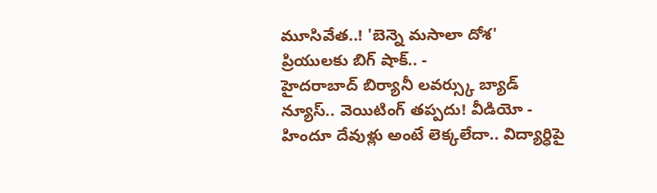మూసివేత..! 'బెన్నె మసాలా దోశ' ప్రియులకు బిగ్ షాక్.. -
హైదరాబాద్ బిర్యానీ లవర్స్కు బ్యాడ్ న్యూస్.. వెయిటింగ్ తప్పదు! వీడియో -
హిందూ దేవుళ్లు అంటే లెక్కలేదా.. విద్యార్ధిపై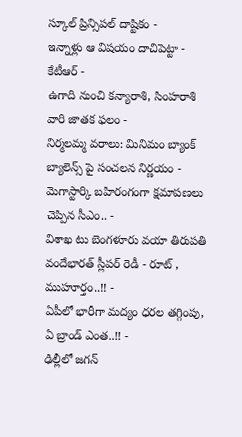స్కూల్ ప్రిన్సిపల్ దాష్టికం -
ఇన్నాళ్లు ఆ విషయం దాచిపెట్టా - కేటీఆర్ -
ఉగాది నుంచి కన్యారాశి, సింహరాశి వారి జాతక ఫలం -
నిర్మలమ్మ వరాలు: మినిమం బ్యాంక్ బ్యాలెన్స్ పై సంచలన నిర్ణయం -
మెగాస్టార్కి బహిరంగంగా క్షమాపణలు చెప్పిన సీఎం.. -
విశాఖ టు బెంగళూరు వయా తిరుపతి వందేభారత్ స్లీపర్ రెడీ - రూట్ , ముహూర్తం..!! -
ఏపీలో భారీగా మద్యం ధరల తగ్గింపు, ఏ బ్రాండ్ ఎంత..!! -
ఢిల్లీలో జగన్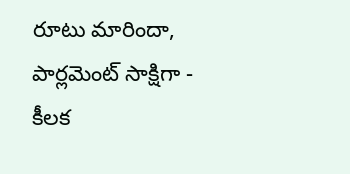రూటు మారిందా, పార్లమెంట్ సాక్షిగా - కీలక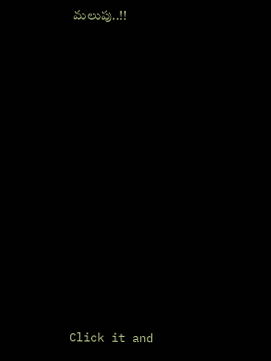మలుపు..!!












Click it and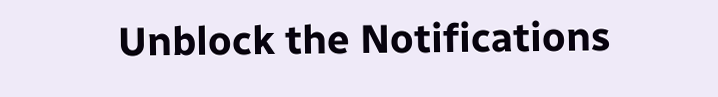Unblock the Notifications